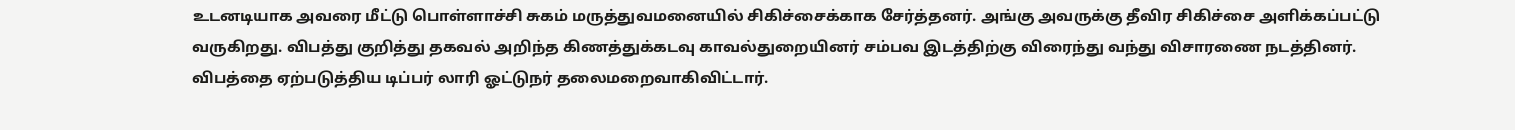உடனடியாக அவரை மீட்டு பொள்ளாச்சி சுகம் மருத்துவமனையில் சிகிச்சைக்காக சேர்த்தனர். அங்கு அவருக்கு தீவிர சிகிச்சை அளிக்கப்பட்டு வருகிறது. விபத்து குறித்து தகவல் அறிந்த கிணத்துக்கடவு காவல்துறையினர் சம்பவ இடத்திற்கு விரைந்து வந்து விசாரணை நடத்தினர். விபத்தை ஏற்படுத்திய டிப்பர் லாரி ஓட்டுநர் தலைமறைவாகிவிட்டார்.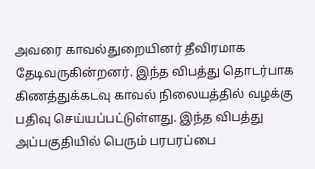அவரை காவல்துறையினர் தீவிரமாக தேடிவருகின்றனர். இந்த விபத்து தொடர்பாக கிணத்துக்கடவு காவல் நிலையத்தில் வழக்கு பதிவு செய்யப்பட்டுள்ளது. இந்த விபத்து அப்பகுதியில் பெரும் பரபரப்பை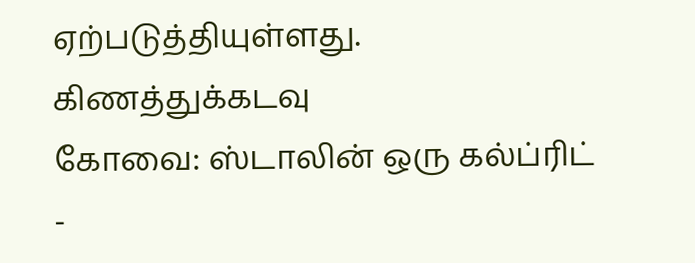ஏற்படுத்தியுள்ளது.
கிணத்துக்கடவு
கோவை: ஸ்டாலின் ஒரு கல்ப்ரிட் -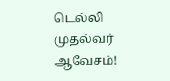டெல்லி முதல்வர் ஆவேசம்!